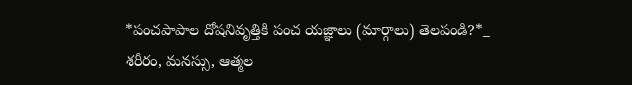*పంచపాపాల దోషనివృత్తికి పంచ యజ్ఞాలు (మార్గాలు) తెలపండి?*_
శరీరం, మనస్సు, ఆత్మల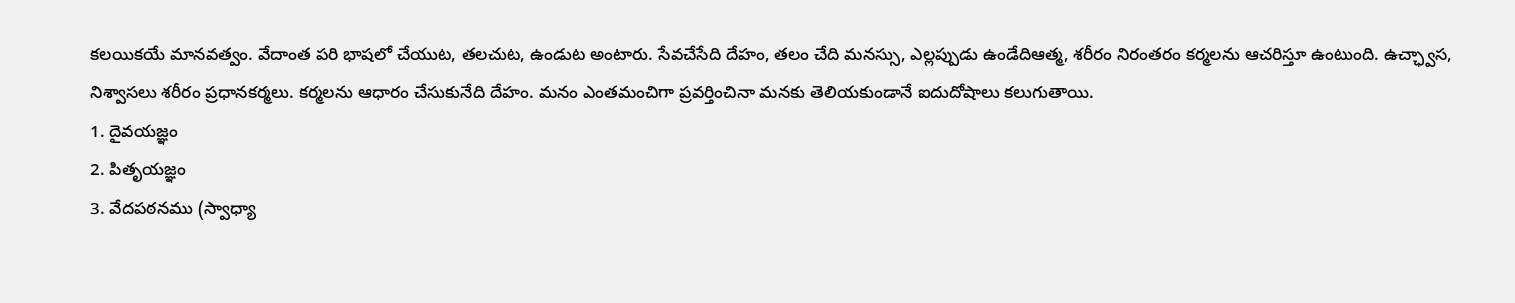కలయికయే మానవత్వం. వేదాంత పరి భాషలో చేయుట, తలచుట, ఉండుట అంటారు. సేవచేసేది దేహం, తలం చేది మనస్సు, ఎల్లప్పుడు ఉండేదిఆత్మ, శరీరం నిరంతరం కర్మలను ఆచరిస్తూ ఉంటుంది. ఉచ్ఛ్వాస, నిశ్వాసలు శరీరం ప్రధానకర్మలు. కర్మలను ఆధారం చేసుకునేది దేహం. మనం ఎంతమంచిగా ప్రవర్తించినా మనకు తెలియకుండానే ఐదుదోషాలు కలుగుతాయి.
1. దైవయజ్ఞం
2. పితృయజ్ఞం
3. వేదపఠనము (స్వాధ్యా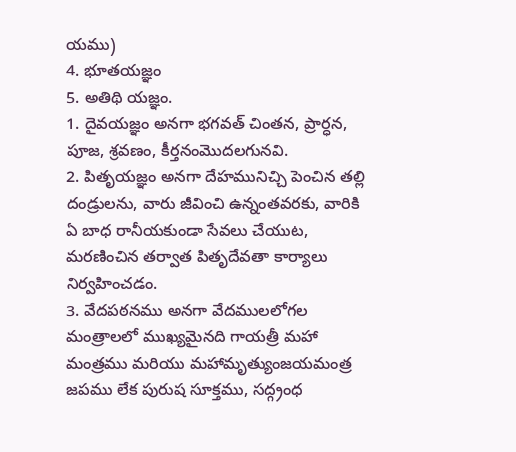యము)
4. భూతయజ్ఞం
5. అతిథి యజ్ఞం.
1. దైవయజ్ఞం అనగా భగవత్ చింతన, ప్రార్ధన, పూజ, శ్రవణం, కీర్తనంమొదలగునవి.
2. పితృయజ్ఞం అనగా దేహమునిచ్చి పెంచిన తల్లి దండ్రులను, వారు జీవించి ఉన్నంతవరకు, వారికి ఏ బాధ రానీయకుండా సేవలు చేయుట, మరణించిన తర్వాత పితృదేవతా కార్యాలు నిర్వహించడం.
3. వేదపఠనము అనగా వేదములలోగల మంత్రాలలో ముఖ్యమైనది గాయత్రీ మహా మంత్రము మరియు మహామృత్యుంజయమంత్ర జపము లేక పురుష సూక్తము, సద్గ్రంధ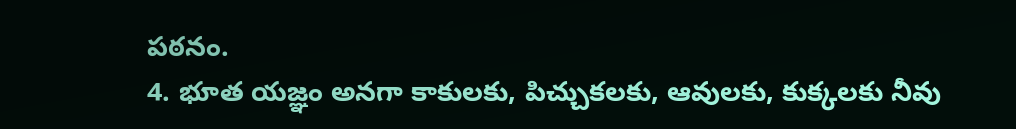పఠనం.
4. భూత యజ్ఞం అనగా కాకులకు, పిచ్చుకలకు, ఆవులకు, కుక్కలకు నీవు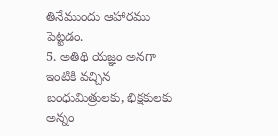తినేముందు ఆహారము పెట్టడం.
5. అతిథి యజ్ఞం అనగా ఇంటికి వచ్చిన బంధుమిత్రులకు, భిక్షకులకు అన్నం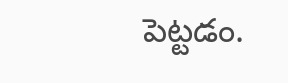పెట్టడం.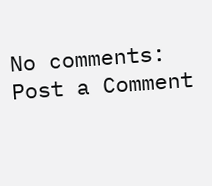No comments:
Post a Comment